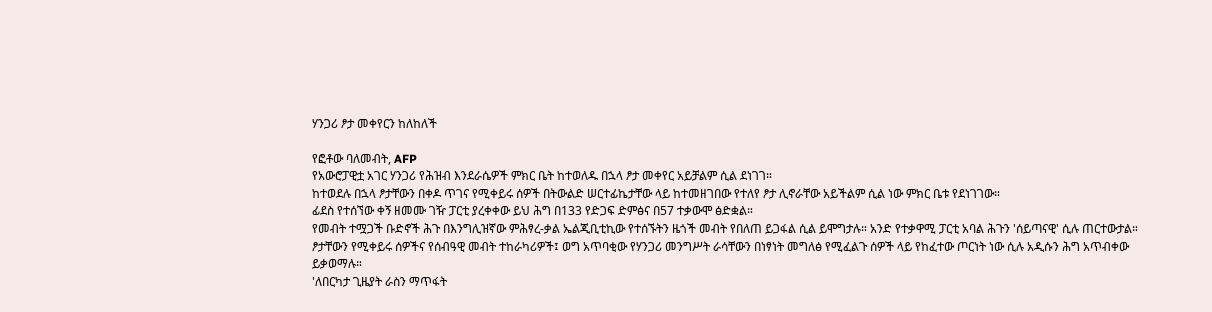ሃንጋሪ ፆታ መቀየርን ከለከለች

የፎቶው ባለመብት, AFP
የአውሮፓዊቷ አገር ሃንጋሪ የሕዝብ እንደራሴዎች ምክር ቤት ከተወለዱ በኋላ ፆታ መቀየር አይቻልም ሲል ደነገገ።
ከተወደሉ በኋላ ፆታቸውን በቀዶ ጥገና የሚቀይሩ ሰዎች በትውልድ ሠርተፊኬታቸው ላይ ከተመዘገበው የተለየ ፆታ ሊኖራቸው አይችልም ሲል ነው ምክር ቤቱ የደነገገው።
ፊደስ የተሰኘው ቀኝ ዘመሙ ገዥ ፓርቲ ያረቀቀው ይህ ሕግ በ133 የድጋፍ ድምፅና በ57 ተቃውሞ ፅድቋል።
የመብት ተሟጋች ቡድኖች ሕጉ በእንግሊዝኛው ምሕፃረ-ቃል ኤልጂቢቲኪው የተሰኙትን ዜጎች መብት የበለጠ ይጋፋል ሲል ይሞግታሉ። አንድ የተቃዋሚ ፓርቲ አባል ሕጉን 'ሰይጣናዊ' ሲሉ ጠርተውታል።
ፆታቸውን የሚቀይሩ ሰዎችና የሰብዓዊ መብት ተከራካሪዎች፤ ወግ አጥባቂው የሃንጋሪ መንግሥት ራሳቸውን በነፃነት መግለፅ የሚፈልጉ ሰዎች ላይ የከፈተው ጦርነት ነው ሲሉ አዲሱን ሕግ አጥብቀው ይቃወማሉ።
'ለበርካታ ጊዜያት ራስን ማጥፋት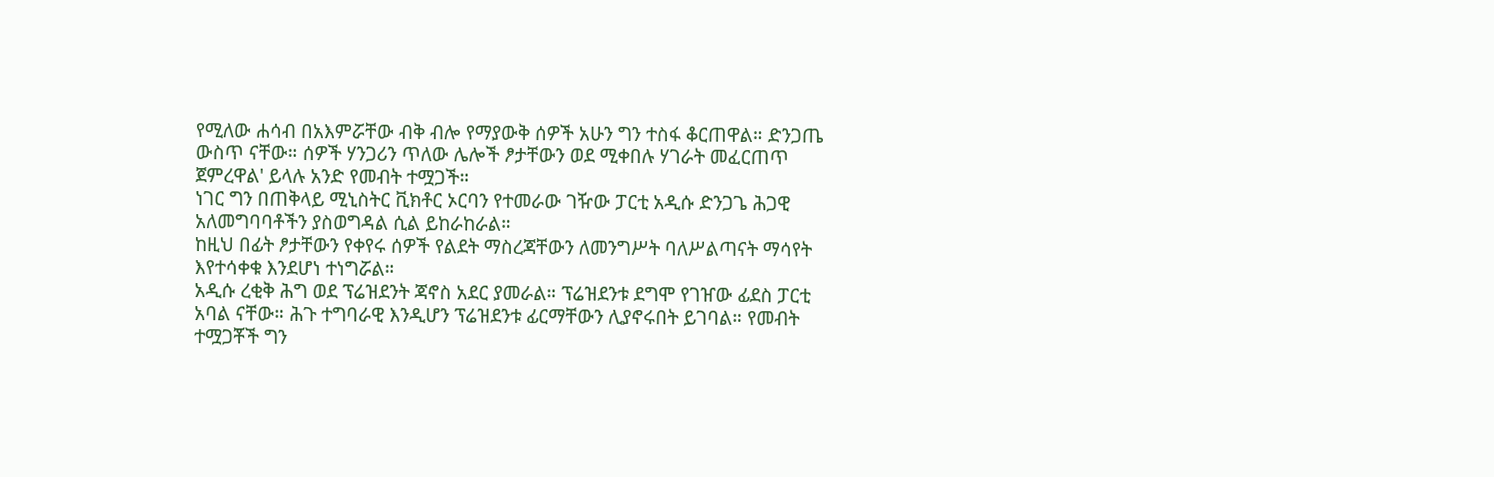የሚለው ሐሳብ በአእምሯቸው ብቅ ብሎ የማያውቅ ሰዎች አሁን ግን ተስፋ ቆርጠዋል። ድንጋጤ ውስጥ ናቸው። ሰዎች ሃንጋሪን ጥለው ሌሎች ፆታቸውን ወደ ሚቀበሉ ሃገራት መፈርጠጥ ጀምረዋል' ይላሉ አንድ የመብት ተሟጋች።
ነገር ግን በጠቅላይ ሚኒስትር ቪክቶር ኦርባን የተመራው ገዥው ፓርቲ አዲሱ ድንጋጌ ሕጋዊ አለመግባባቶችን ያስወግዳል ሲል ይከራከራል።
ከዚህ በፊት ፆታቸውን የቀየሩ ሰዎች የልደት ማስረጃቸውን ለመንግሥት ባለሥልጣናት ማሳየት እየተሳቀቁ እንደሆነ ተነግሯል።
አዲሱ ረቂቅ ሕግ ወደ ፕሬዝደንት ጃኖስ አደር ያመራል። ፕሬዝደንቱ ደግሞ የገዠው ፊደስ ፓርቲ አባል ናቸው። ሕጉ ተግባራዊ እንዲሆን ፕሬዝደንቱ ፊርማቸውን ሊያኖሩበት ይገባል። የመብት ተሟጋቾች ግን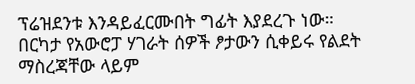ፕሬዝደንቱ እንዳይፈርሙበት ግፊት እያደረጉ ነው።
በርካታ የአውሮፓ ሃገራት ሰዎች ፆታውን ሲቀይሩ የልደት ማስረጃቸው ላይም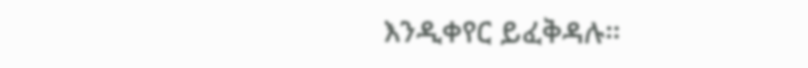እንዲቀየር ይፈቅዳሉ።